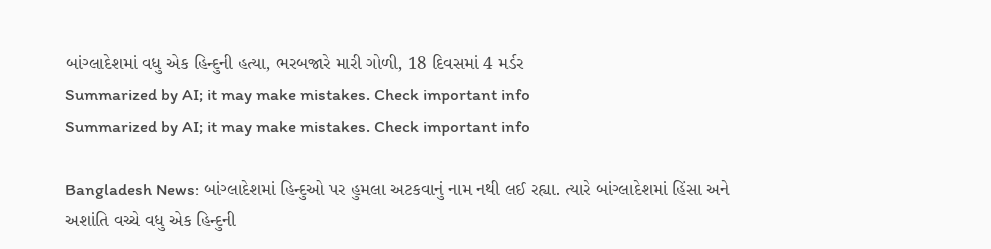બાંગ્લાદેશમાં વધુ એક હિન્દુની હત્યા, ભરબજારે મારી ગોળી, 18 દિવસમાં 4 મર્ડર
Summarized by AI; it may make mistakes. Check important info
Summarized by AI; it may make mistakes. Check important info

Bangladesh News: બાંગ્લાદેશમાં હિન્દુઓ પર હુમલા અટકવાનું નામ નથી લઈ રહ્યા. ત્યારે બાંગ્લાદેશમાં હિંસા અને અશાંતિ વચ્ચે વધુ એક હિન્દુની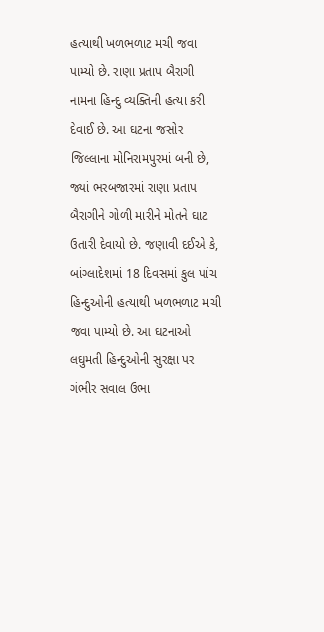હત્યાથી ખળભળાટ મચી જવા પામ્યો છે. રાણા પ્રતાપ બૈરાગી નામના હિન્દુ વ્યક્તિની હત્યા કરી દેવાઈ છે. આ ઘટના જસોર જિલ્લાના મોનિરામપુરમાં બની છે, જ્યાં ભરબજારમાં રાણા પ્રતાપ બૈરાગીને ગોળી મારીને મોતને ઘાટ ઉતારી દેવાયો છે. જણાવી દઈએ કે, બાંગ્લાદેશમાં 18 દિવસમાં કુલ પાંચ હિન્દુઓની હત્યાથી ખળભળાટ મચી જવા પામ્યો છે. આ ઘટનાઓ લઘુમતી હિન્દુઓની સુરક્ષા પર ગંભીર સવાલ ઉભા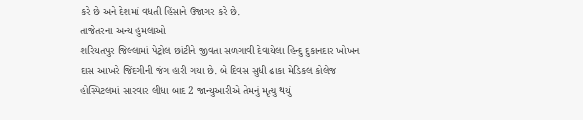કરે છે અને દેશમાં વધતી હિંસાને ઉજાગર કરે છે.
તાજેતરના અન્ય હુમલાઓ
શરિયતપુર જિલ્લામાં પેટ્રોલ છાંટીને જીવતા સળગાવી દેવાયેલા હિન્દુ દુકાનદાર ખોખન દાસ આખરે જિંદગીની જંગ હારી ગયા છે. બે દિવસ સુધી ઢાકા મેડિકલ કોલેજ હોસ્પિટલમાં સારવાર લીધા બાદ 2 જાન્યુઆરીએ તેમનું મૃત્યુ થયું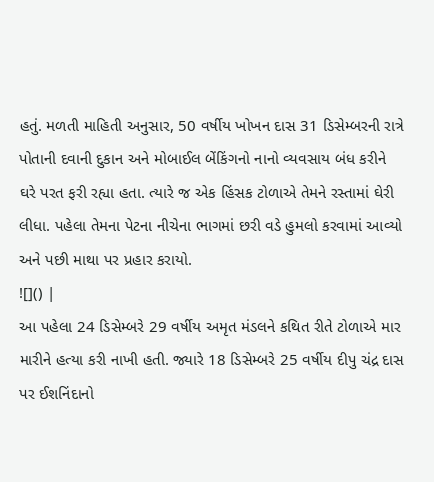હતું. મળતી માહિતી અનુસાર, 50 વર્ષીય ખોખન દાસ 31 ડિસેમ્બરની રાત્રે પોતાની દવાની દુકાન અને મોબાઈલ બેંકિંગનો નાનો વ્યવસાય બંધ કરીને ઘરે પરત ફરી રહ્યા હતા. ત્યારે જ એક હિંસક ટોળાએ તેમને રસ્તામાં ઘેરી લીધા. પહેલા તેમના પેટના નીચેના ભાગમાં છરી વડે હુમલો કરવામાં આવ્યો અને પછી માથા પર પ્રહાર કરાયો.
![]() |
આ પહેલા 24 ડિસેમ્બરે 29 વર્ષીય અમૃત મંડલને કથિત રીતે ટોળાએ માર મારીને હત્યા કરી નાખી હતી. જ્યારે 18 ડિસેમ્બરે 25 વર્ષીય દીપુ ચંદ્ર દાસ પર ઈશનિંદાનો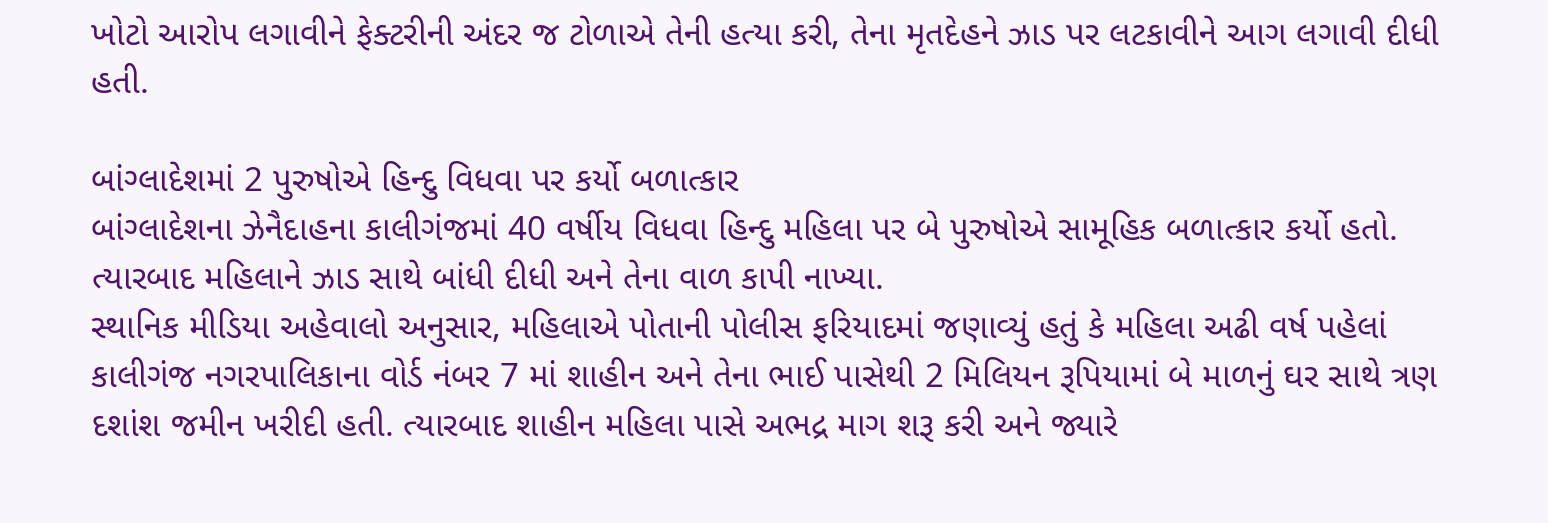ખોટો આરોપ લગાવીને ફેક્ટરીની અંદર જ ટોળાએ તેની હત્યા કરી, તેના મૃતદેહને ઝાડ પર લટકાવીને આગ લગાવી દીધી હતી.

બાંગ્લાદેશમાં 2 પુરુષોએ હિન્દુ વિધવા પર કર્યો બળાત્કાર
બાંગ્લાદેશના ઝેનૈદાહના કાલીગંજમાં 40 વર્ષીય વિધવા હિન્દુ મહિલા પર બે પુરુષોએ સામૂહિક બળાત્કાર કર્યો હતો. ત્યારબાદ મહિલાને ઝાડ સાથે બાંધી દીધી અને તેના વાળ કાપી નાખ્યા.
સ્થાનિક મીડિયા અહેવાલો અનુસાર, મહિલાએ પોતાની પોલીસ ફરિયાદમાં જણાવ્યું હતું કે મહિલા અઢી વર્ષ પહેલાં કાલીગંજ નગરપાલિકાના વોર્ડ નંબર 7 માં શાહીન અને તેના ભાઈ પાસેથી 2 મિલિયન રૂપિયામાં બે માળનું ઘર સાથે ત્રણ દશાંશ જમીન ખરીદી હતી. ત્યારબાદ શાહીન મહિલા પાસે અભદ્ર માગ શરૂ કરી અને જ્યારે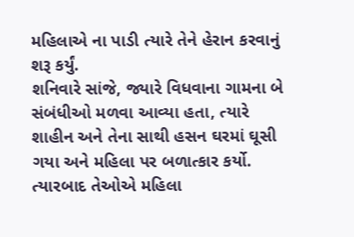મહિલાએ ના પાડી ત્યારે તેને હેરાન કરવાનું શરૂ કર્યું.
શનિવારે સાંજે, જ્યારે વિધવાના ગામના બે સંબંધીઓ મળવા આવ્યા હતા, ત્યારે શાહીન અને તેના સાથી હસન ઘરમાં ઘૂસી ગયા અને મહિલા પર બળાત્કાર કર્યો. ત્યારબાદ તેઓએ મહિલા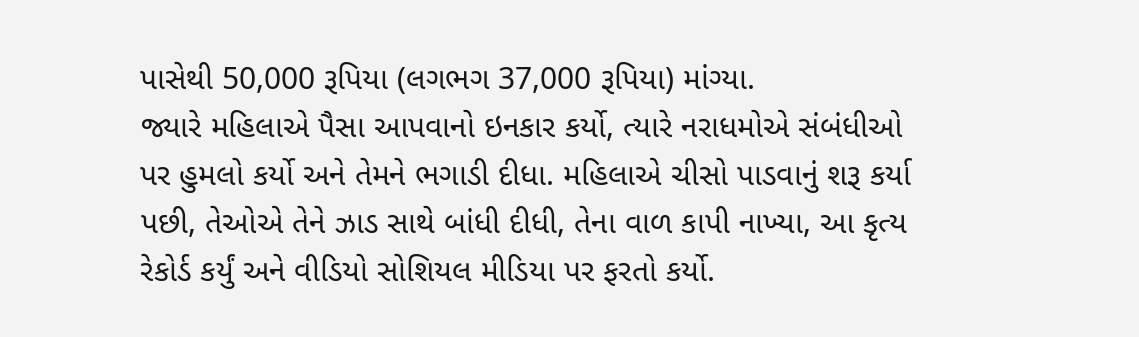પાસેથી 50,000 રૂપિયા (લગભગ 37,000 રૂપિયા) માંગ્યા.
જ્યારે મહિલાએ પૈસા આપવાનો ઇનકાર કર્યો, ત્યારે નરાધમોએ સંબંધીઓ પર હુમલો કર્યો અને તેમને ભગાડી દીધા. મહિલાએ ચીસો પાડવાનું શરૂ કર્યા પછી, તેઓએ તેને ઝાડ સાથે બાંધી દીધી, તેના વાળ કાપી નાખ્યા, આ કૃત્ય રેકોર્ડ કર્યું અને વીડિયો સોશિયલ મીડિયા પર ફરતો કર્યો.